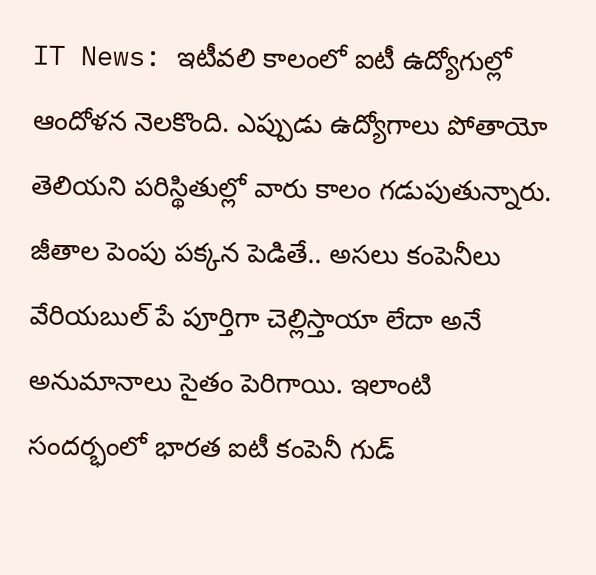IT News: ఇటీవలి కాలంలో ఐటీ ఉద్యోగుల్లో ఆందోళన నెలకొంది. ఎప్పుడు ఉద్యోగాలు పోతాయో తెలియని పరిస్థితుల్లో వారు కాలం గడుపుతున్నారు. జీతాల పెంపు పక్కన పెడితే.. అసలు కంపెనీలు వేరియబుల్ పే పూర్తిగా చెల్లిస్తాయా లేదా అనే అనుమానాలు సైతం పెరిగాయి. ఇలాంటి సందర్భంలో భారత ఐటీ కంపెనీ గుడ్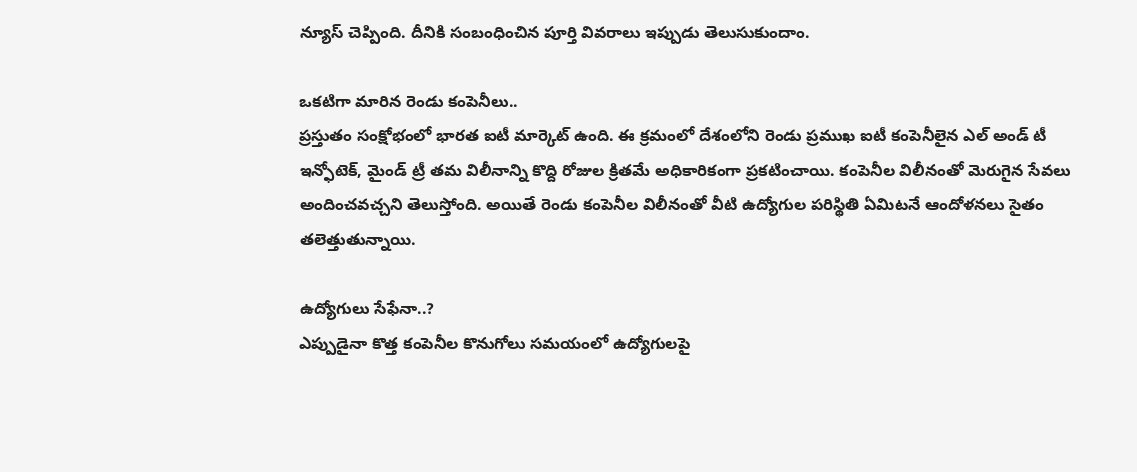న్యూస్ చెప్పింది. దీనికి సంబంధించిన పూర్తి వివరాలు ఇప్పుడు తెలుసుకుందాం.

ఒకటిగా మారిన రెండు కంపెనీలు..
ప్రస్తుతం సంక్షోభంలో భారత ఐటీ మార్కెట్ ఉంది. ఈ క్రమంలో దేశంలోని రెండు ప్రముఖ ఐటీ కంపెనీలైన ఎల్ అండ్ టీ ఇన్ఫోటెక్, మైండ్ ట్రీ తమ విలీనాన్ని కొద్ది రోజుల క్రితమే అధికారికంగా ప్రకటించాయి. కంపెనీల విలీనంతో మెరుగైన సేవలు అందించవచ్చని తెలుస్తోంది. అయితే రెండు కంపెనీల విలీనంతో వీటి ఉద్యోగుల పరిస్థితి ఏమిటనే ఆందోళనలు సైతం తలెత్తుతున్నాయి.

ఉద్యోగులు సేఫేనా..?
ఎప్పుడైనా కొత్త కంపెనీల కొనుగోలు సమయంలో ఉద్యోగులపై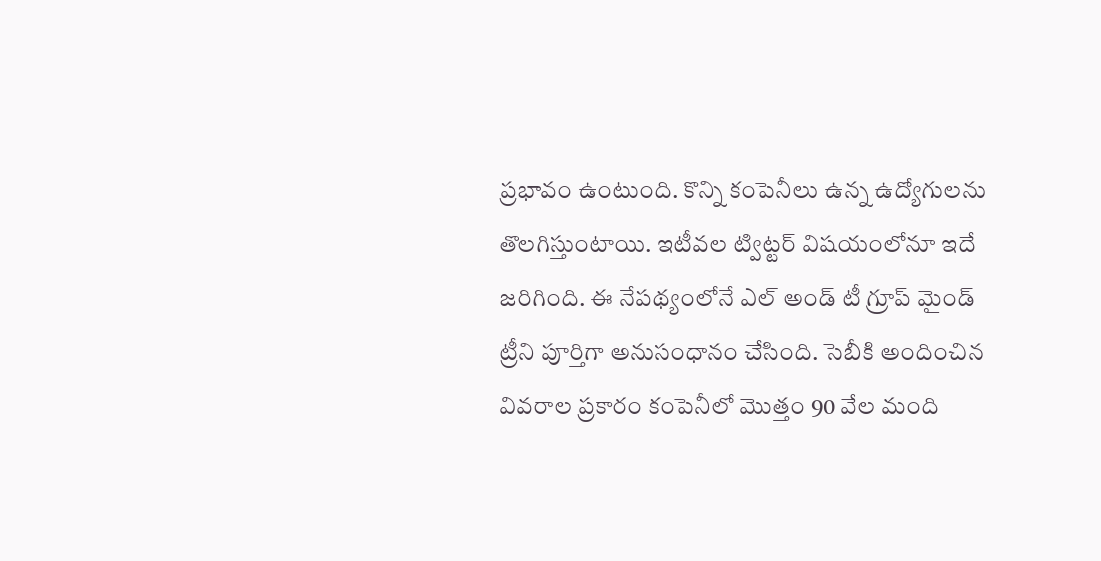ప్రభావం ఉంటుంది. కొన్ని కంపెనీలు ఉన్న ఉద్యోగులను తొలగిస్తుంటాయి. ఇటీవల ట్విట్టర్ విషయంలోనూ ఇదే జరిగింది. ఈ నేపథ్యంలోనే ఎల్ అండ్ టీ గ్రూప్ మైండ్ ట్రీని పూర్తిగా అనుసంధానం చేసింది. సెబీకి అందించిన వివరాల ప్రకారం కంపెనీలో మెుత్తం 90 వేల మంది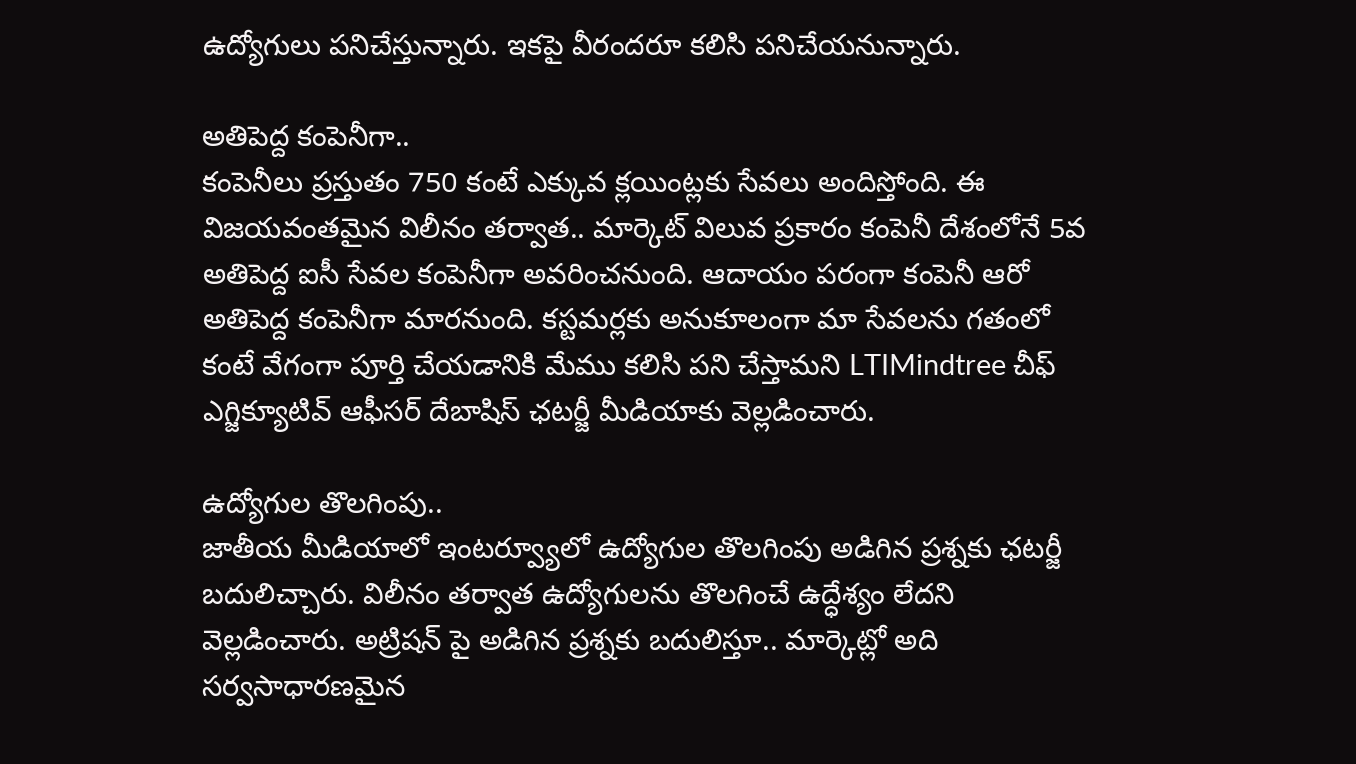ఉద్యోగులు పనిచేస్తున్నారు. ఇకపై వీరందరూ కలిసి పనిచేయనున్నారు.

అతిపెద్ద కంపెనీగా..
కంపెనీలు ప్రస్తుతం 750 కంటే ఎక్కువ క్లయింట్లకు సేవలు అందిస్తోంది. ఈ విజయవంతమైన విలీనం తర్వాత.. మార్కెట్ విలువ ప్రకారం కంపెనీ దేశంలోనే 5వ అతిపెద్ద ఐసీ సేవల కంపెనీగా అవరించనుంది. ఆదాయం పరంగా కంపెనీ ఆరో అతిపెద్ద కంపెనీగా మారనుంది. కస్టమర్లకు అనుకూలంగా మా సేవలను గతంలో కంటే వేగంగా పూర్తి చేయడానికి మేము కలిసి పని చేస్తామని LTIMindtree చీఫ్ ఎగ్జిక్యూటివ్ ఆఫీసర్ దేబాషిస్ ఛటర్జీ మీడియాకు వెల్లడించారు.

ఉద్యోగుల తొలగింపు..
జాతీయ మీడియాలో ఇంటర్వ్యూలో ఉద్యోగుల తొలగింపు అడిగిన ప్రశ్నకు ఛటర్జీ బదులిచ్చారు. విలీనం తర్వాత ఉద్యోగులను తొలగించే ఉద్ధేశ్యం లేదని వెల్లడించారు. అట్రిషన్ పై అడిగిన ప్రశ్నకు బదులిస్తూ.. మార్కెట్లో అది సర్వసాధారణమైన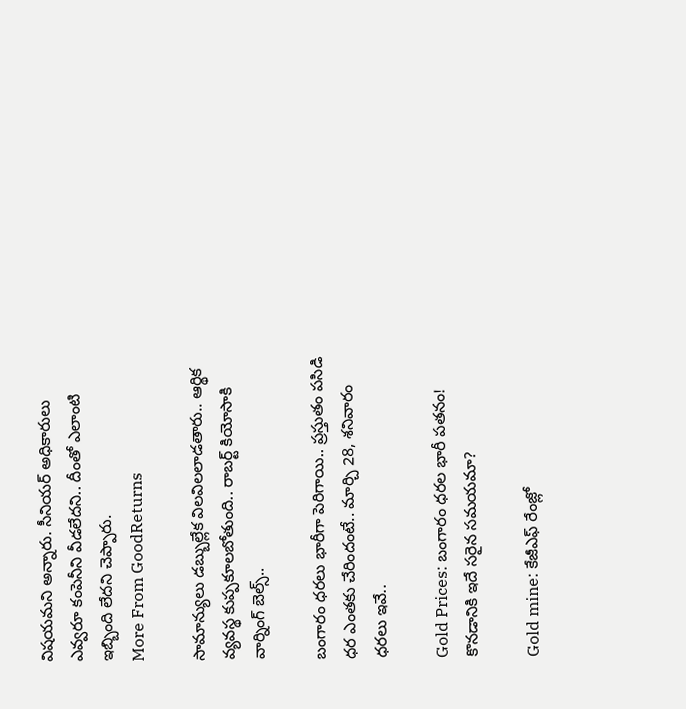విషయమని అన్నారు. సీనియర్ అధికారులు ఎవ్వరూ కంపెనీని వీడలేదని.. దీంతో ఎలాంటి ఇబ్బింది లేదని చెప్పారు.
More From GoodReturns

సామాన్యులు డబ్బుల్లేక విలవిలలాడతారు.. ఆర్థిక వ్యవస్థ కుప్పకూలబోతుంది.. రాబర్ట్ కియోసాకి వార్నింగ్ బెల్స్..

బంగారం ధరలు భారీగా పెరిగాయి.. ప్రస్తుతం పసిడి ధర ఎంతకు చేరిందంటే.. మార్చి 28, శనివారం ధరలు ఇవే..

Gold Prices: బంగారం ధరల భారీ పతనం! కొనడానికి ఇదే సరైన సమయమా?

Gold mine: కేజీఎఫ్ రేంజ్లో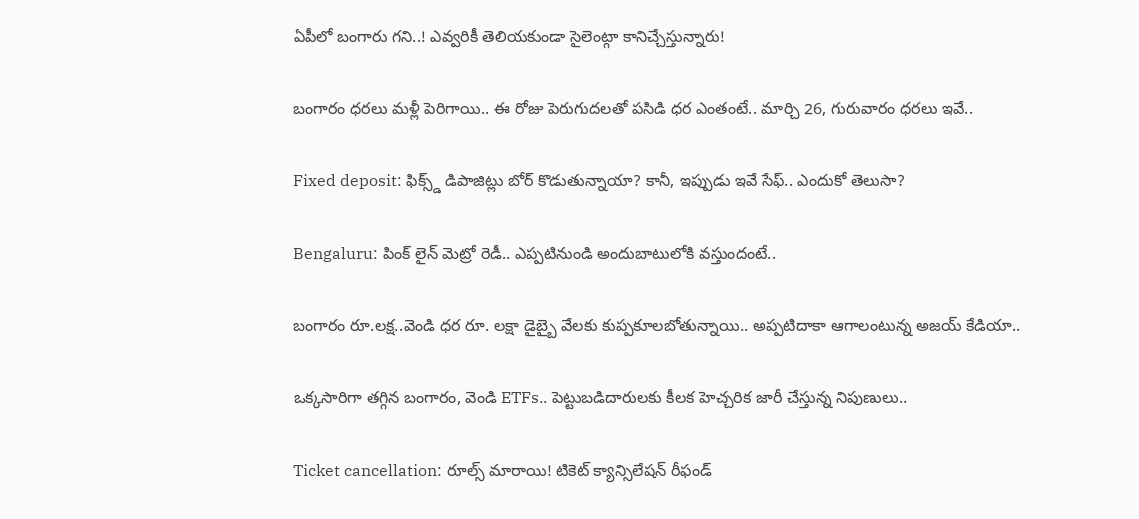ఏపీలో బంగారు గని..! ఎవ్వరికీ తెలియకుండా సైలెంట్గా కానిచ్చేస్తున్నారు!

బంగారం ధరలు మళ్లీ పెరిగాయి.. ఈ రోజు పెరుగుదలతో పసిడి ధర ఎంతంటే.. మార్చి 26, గురువారం ధరలు ఇవే..

Fixed deposit: ఫిక్స్డ్ డిపాజిట్లు బోర్ కొడుతున్నాయా? కానీ, ఇప్పుడు ఇవే సేఫ్.. ఎందుకో తెలుసా?

Bengaluru: పింక్ లైన్ మెట్రో రెడీ.. ఎప్పటినుండి అందుబాటులోకి వస్తుందంటే..

బంగారం రూ.లక్ష..వెండి ధర రూ. లక్షా డైబ్బై వేలకు కుప్పకూలబోతున్నాయి.. అప్పటిదాకా ఆగాలంటున్న అజయ్ కేడియా..

ఒక్కసారిగా తగ్గిన బంగారం, వెండి ETFs.. పెట్టుబడిదారులకు కీలక హెచ్చరిక జారీ చేస్తున్న నిపుణులు..

Ticket cancellation: రూల్స్ మారాయి! టికెట్ క్యాన్సిలేషన్ రీఫండ్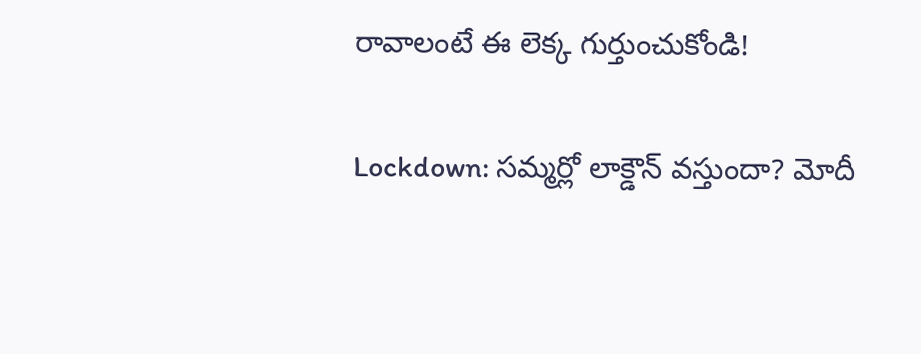రావాలంటే ఈ లెక్క గుర్తుంచుకోండి!

Lockdown: సమ్మర్లో లాక్డౌన్ వస్తుందా? మోదీ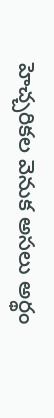హెచ్చరికల వెనుక అసలు అర్థం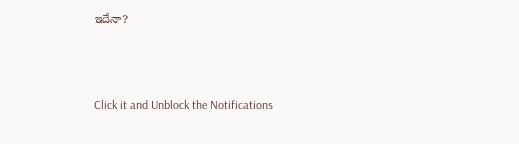ఇదేనా?



Click it and Unblock the Notifications